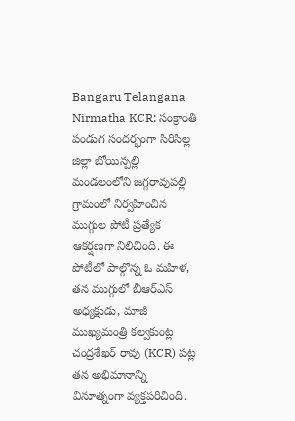Bangaru Telangana Nirmatha KCR: సంక్రాంతి పండుగ సందర్భంగా సిరిసిల్ల జిల్లా బోయిన్పల్లి మండలంలోని జగ్గరావుపల్లి గ్రామంలో నిర్వహించిన ముగ్గుల పోటీ ప్రత్యేక ఆకర్షణగా నిలిచింది. ఈ పోటీలో పాల్గొన్న ఓ మహిళ, తన ముగ్గులో బీఆర్ఎస్ అధ్యక్షుడు, మాజీ ముఖ్యమంత్రి కల్వకుంట్ల చంద్రశేఖర్ రావు (KCR) పట్ల తన అభిమానాన్ని వినూత్నంగా వ్యక్తపరిచింది.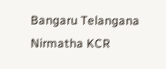Bangaru Telangana Nirmatha KCR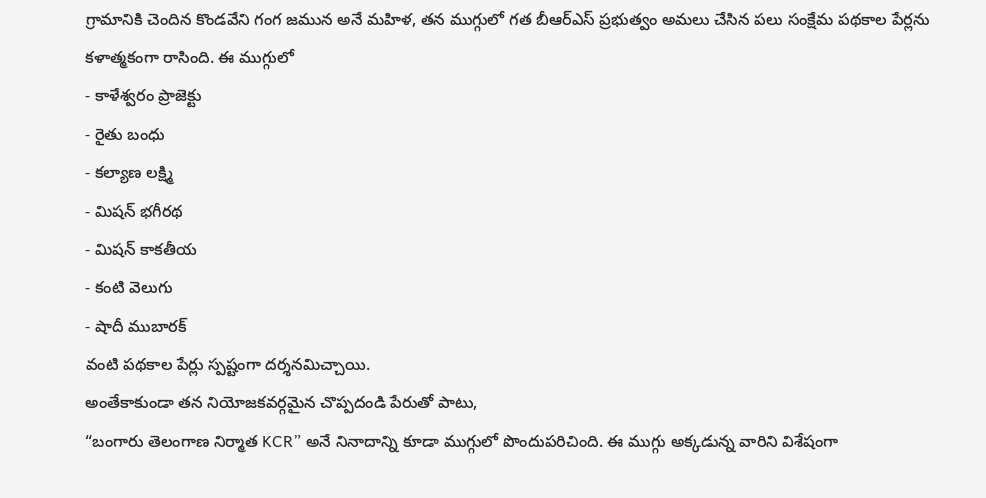గ్రామానికి చెందిన కొండవేని గంగ జమున అనే మహిళ, తన ముగ్గులో గత బీఆర్ఎస్ ప్రభుత్వం అమలు చేసిన పలు సంక్షేమ పథకాల పేర్లను కళాత్మకంగా రాసింది. ఈ ముగ్గులో
- కాళేశ్వరం ప్రాజెక్టు
- రైతు బంధు
- కల్యాణ లక్ష్మి
- మిషన్ భగీరథ
- మిషన్ కాకతీయ
- కంటి వెలుగు
- షాదీ ముబారక్
వంటి పథకాల పేర్లు స్పష్టంగా దర్శనమిచ్చాయి.
అంతేకాకుండా తన నియోజకవర్గమైన చొప్పదండి పేరుతో పాటు,
“బంగారు తెలంగాణ నిర్మాత KCR” అనే నినాదాన్ని కూడా ముగ్గులో పొందుపరిచింది. ఈ ముగ్గు అక్కడున్న వారిని విశేషంగా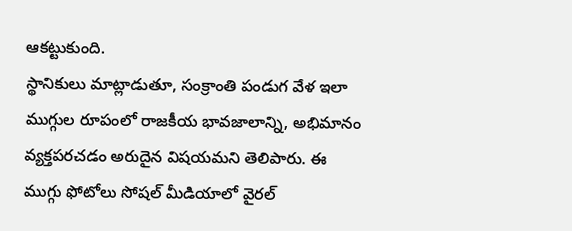ఆకట్టుకుంది.
స్థానికులు మాట్లాడుతూ, సంక్రాంతి పండుగ వేళ ఇలా ముగ్గుల రూపంలో రాజకీయ భావజాలాన్ని, అభిమానం వ్యక్తపరచడం అరుదైన విషయమని తెలిపారు. ఈ ముగ్గు ఫోటోలు సోషల్ మీడియాలో వైరల్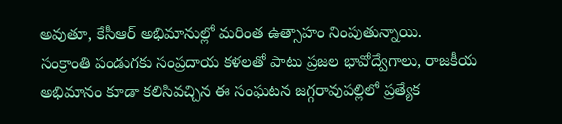అవుతూ, కేసీఆర్ అభిమానుల్లో మరింత ఉత్సాహం నింపుతున్నాయి.
సంక్రాంతి పండుగకు సంప్రదాయ కళలతో పాటు ప్రజల భావోద్వేగాలు, రాజకీయ అభిమానం కూడా కలిసివచ్చిన ఈ సంఘటన జగ్గరావుపల్లిలో ప్రత్యేక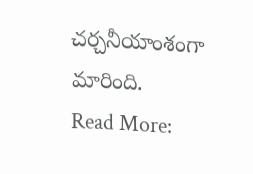చర్చనీయాంశంగా మారింది.
Read More: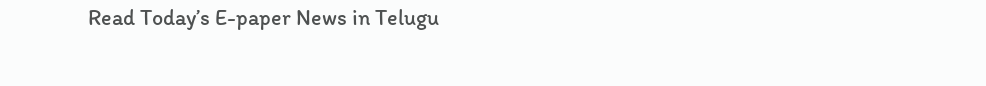Read Today’s E-paper News in Telugu